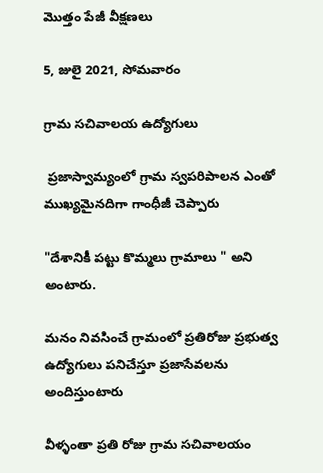మొత్తం పేజీ వీక్షణలు

5, జులై 2021, సోమవారం

గ్రామ సచివాలయ ఉద్యోగులు

 ప్రజాస్వామ్యంలో గ్రామ స్వపరిపాలన ఎంతో ముఖ్యమైనదిగా గాంధీజీ చెప్పారు

"దేశానికీ పట్టు కొమ్మలు గ్రామాలు " అని అంటారు.

మనం నివసించే గ్రామంలో ప్రతిరోజు ప్రభుత్వ ఉద్యోగులు పనిచేస్తూ ప్రజాసేవలను అందిస్తుంటారు

వీళ్ళంతా ప్రతి రోజు గ్రామ సచివాలయం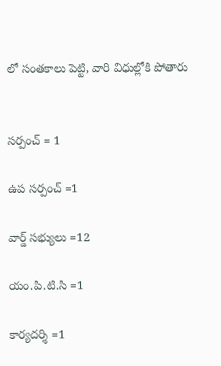లో సంతకాలు పెట్టి, వారి విధుల్లోకి పోతారు


సర్పంచ్ = 1

ఉప సర్పంచ్ =1

వార్డ్ సభ్యులు =12

యం.పి.టి.సి =1

కార్యదర్శి =1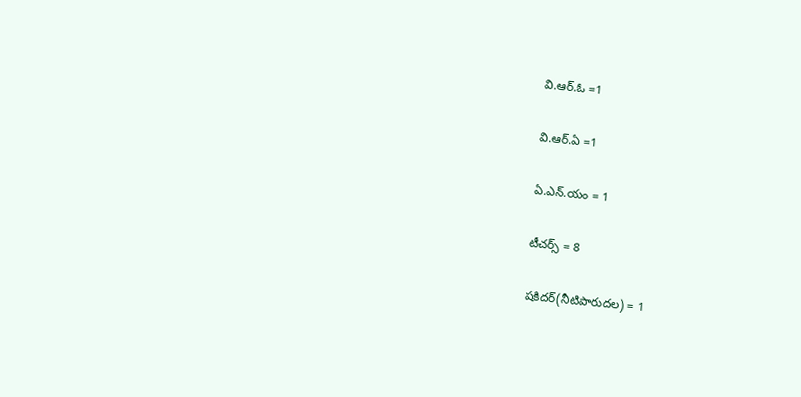వి.ఆర్.ఓ =1

వి.ఆర్.ఏ =1

ఏ.ఎన్.యం = 1

టీచర్స్ = 8

షకిదర్(నీటిపారుదల) = 1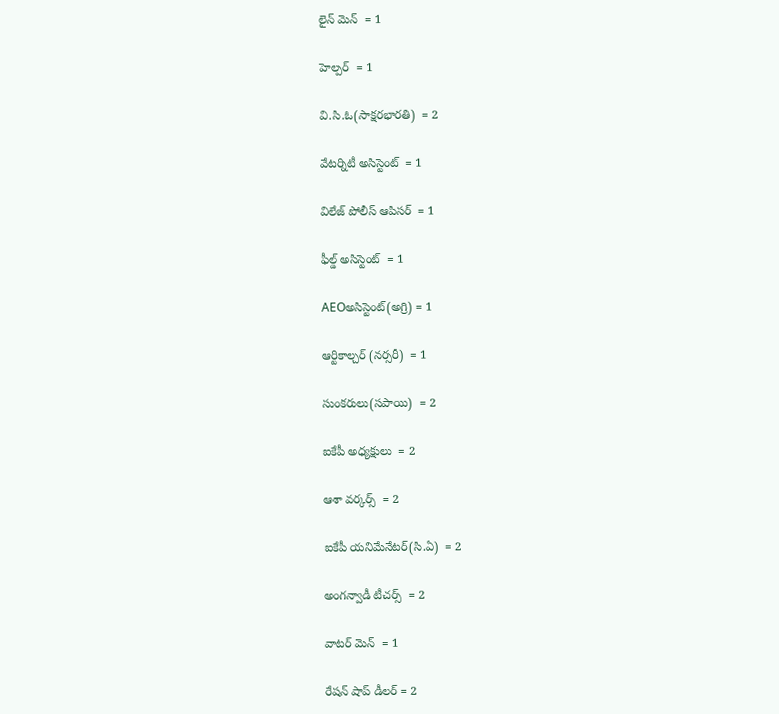లైన్ మెన్  = 1

హెల్పర్  = 1

వి.సి.ఓ(సాక్షరభారతి)  = 2

వేటర్నిటీ అసిస్టెంట్  = 1

విలేజ్ పోలీస్ ఆపిసర్  = 1

ఫీల్డ్ అసిస్టెంట్  = 1

AEOఅసిస్టెంట్(అగ్రి) = 1

ఆర్టికాల్చర్ (నర్సరీ)  = 1

సుంకరులు(సపాయి)  = 2

ఐకేపీ అధ్యక్షులు  = 2

ఆశా వర్కర్స్  = 2

ఐకేపీ యనిమేనేటర్(సి.ఏ)  = 2

అంగన్వాడీ టీచర్స్  = 2

వాటర్ మెన్  = 1

రేషన్ షాప్ డీలర్ = 2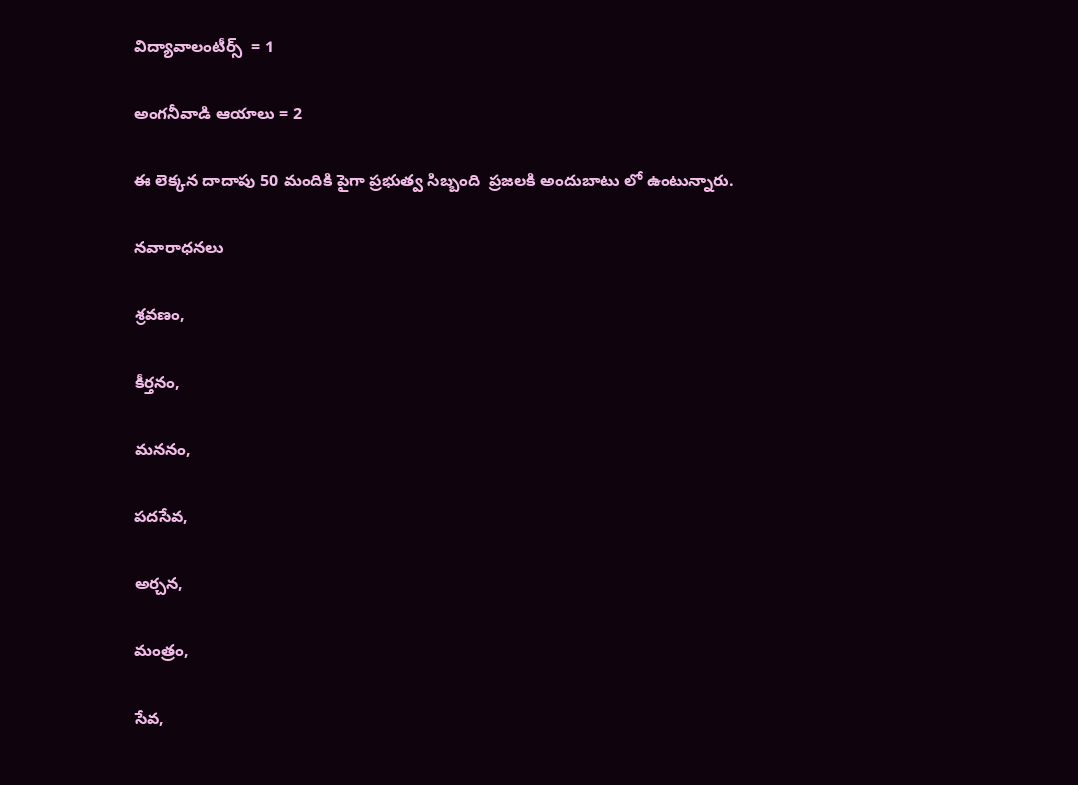విద్యావాలంటీర్స్  = 1

అంగనీవాడి ఆయాలు = 2

ఈ లెక్కన దాదాపు 50 మందికి పైగా ప్రభుత్వ సిబ్బంది  ప్రజలకి అందుబాటు లో ఉంటున్నారు.

నవారాధనలు

శ్రవణం,

కీర్తనం,

మననం,

పదసేవ,

అర్చన,

మంత్రం,

సేవ,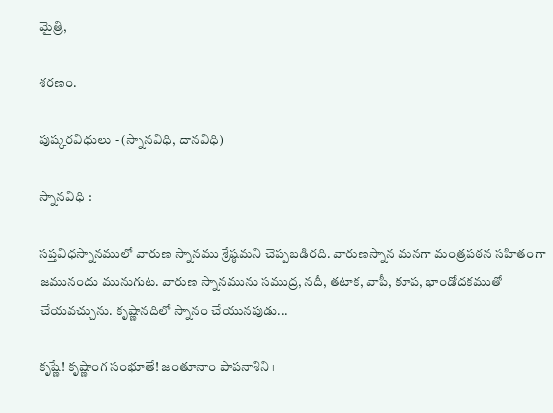మైత్రి,

శరణం.

పుష్కరవిధులు - (స్నానవిధి, దానవిధి)

స్నానవిధి :

సప్తవిధస్నానములో వారుణ స్నానము శ్రేష్ఠమని చెప్పబడిరది. వారుణస్నాన మనగా మంత్రపఠన సహితంగా జమునందు మునుగుట. వారుణ స్నానమును సముద్ర, నదీ, తటాక, వాపీ, కూప, భాండోదకముతో చేయవచ్చును. కృష్ణానదిలో స్నానం చేయునపుడు...

కృష్ణే! కృష్ణాంగ సంభూతే! జంతూనాం పాపనాశిని ।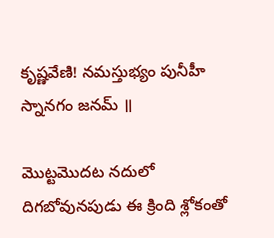కృష్ణవేణి! నమస్తుభ్యం పునీహీ స్నానగం జనమ్‌ ॥

మొట్టమొదట నదులో దిగబోవునపుడు ఈ క్రింది శ్లోకంతో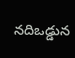నదిఒడ్డున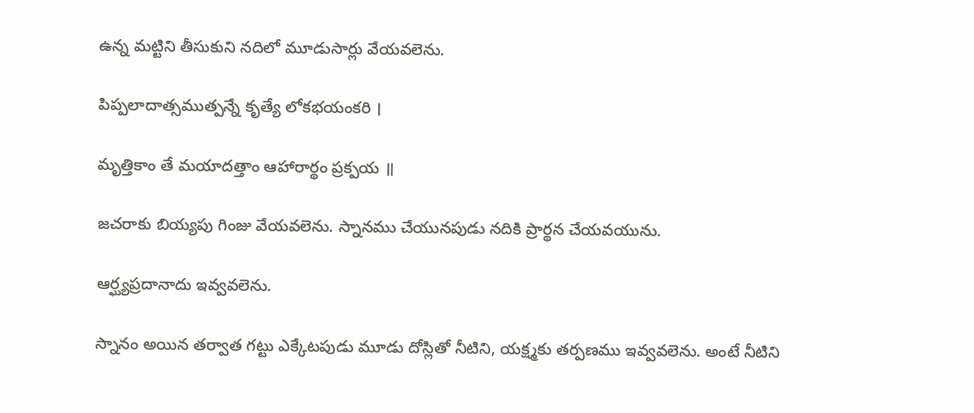ఉన్న మట్టిని తీసుకుని నదిలో మూడుసార్లు వేయవలెను.

పిప్పలాదాత్సముత్పన్నే కృత్యే లోకభయంకరి ।

మృత్తికాం తే మయాదత్తాం ఆహారార్థం ప్రక్పయ ॥

జచరాకు బియ్యపు గింజు వేయవలెను. స్నానము చేయునపుడు నదికి ప్రార్థన చేయవయును.

ఆర్ఘ్యప్రదానాదు ఇవ్వవలెను.

స్నానం అయిన తర్వాత గట్టు ఎక్కేటపుడు మూడు దోస్లితో నీటిని, యక్ష్మకు తర్పణము ఇవ్వవలెను. అంటే నీటిని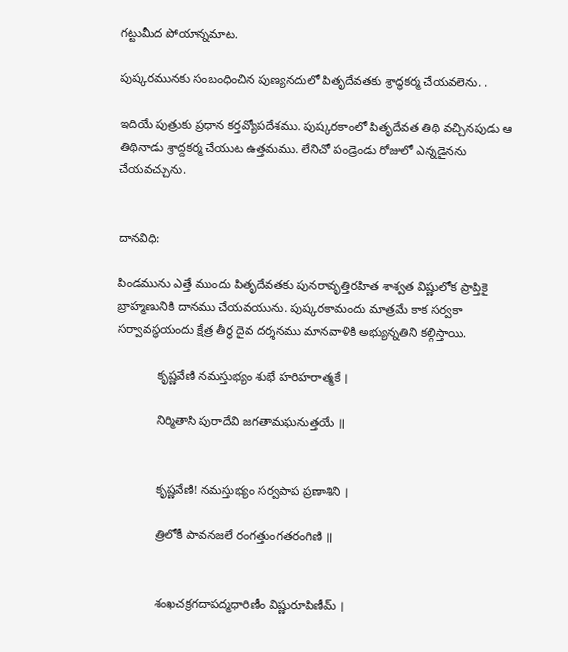గట్టుమీద పోయాన్నమాట.

పుష్కరమునకు సంబంధించిన పుణ్యనదులో పితృదేవతకు శ్రాద్ధకర్మ చేయవలెను. .

ఇదియే పుత్రుకు ప్రధాన కర్తవ్యోపదేశము. పుష్కరకాంలో పితృదేవత తిథి వచ్చినపుడు ఆ తిథినాడు శ్రాద్దకర్మ చేయుట ఉత్తమము. లేనిచో పండ్రెండు రోజులో ఎన్నడైనను చేయవచ్చును.


దానవిధి:

పిండమును ఎత్తే ముందు పితృదేవతకు పునరావృత్తిరహిత శాశ్వత విష్ణులోక ప్రాప్తికై బ్రాహ్మణునికి దానము చేయవయును. పుష్కరకామందు మాత్రమే కాక సర్వకా సర్వావస్థయందు క్షేత్ర తీర్థ దైవ దర్శనము మానవాళికి అభ్యున్నతిని కల్గిస్తాయి.

            కృష్ణవేణి నమస్తుభ్యం శుభే హరిహరాత్మకే ।

            నిర్మితాసి పురాదేవి జగతామఘనుత్తయే ॥


            కృష్ణవేణి! నమస్తుభ్యం సర్వపాప ప్రణాశిని ।

            త్రిలోకీ పావనజలే రంగత్తుంగతరంగిణి ॥


            శంఖచక్రగదాపద్మధారిణీం విష్ణురూపిణీమ్‌ ।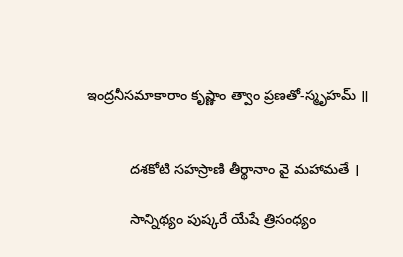ఇంద్రనీసమాకారాం కృష్ణాం త్వాం ప్రణతో-స్మృహమ్‌ ॥


           దశకోటి సహస్రాణి తీర్థానాం వై మహామతే ।

           సాన్నిథ్యం పుష్కరే యేషే త్రిసంధ్యం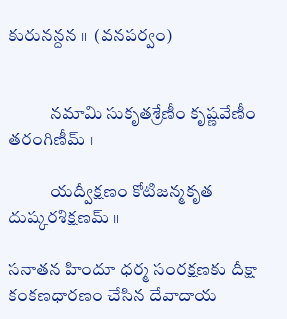కురునన్దన ॥  (వనపర్వం)


            నమామి సుకృతశ్రేణీం కృష్ణవేణీం తరంగిణీమ్‌ ।

            యద్వీక్షణం కోటిజన్మకృత దుష్కరశిక్షణమ్‌ ॥

సనాతన హిందూ ధర్మ సంరక్షణకు దీక్షా కంకణధారణం చేసిన దేవాదాయ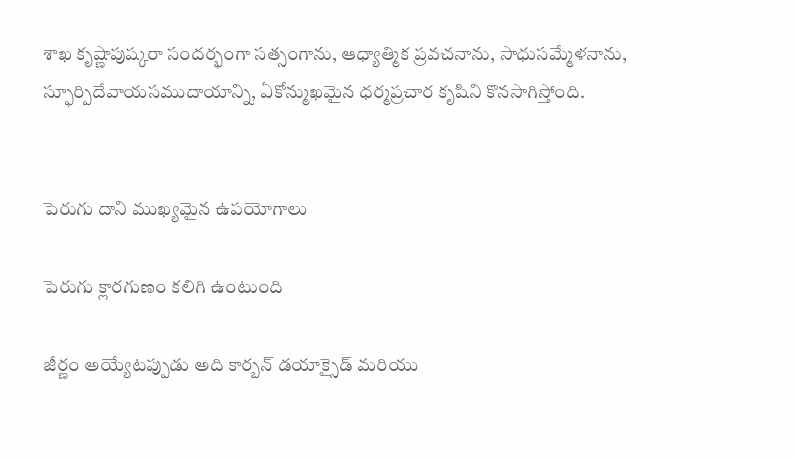శాఖ కృష్ణాపుష్కరా సందర్భంగా సత్సంగాను, ఆధ్యాత్మిక ప్రవచనాను, సాధుసమ్మేళనాను, స్ఫూర్పిదేవాయసముదాయాన్ని, ఏకోన్ముఖమైన ధర్మప్రచార కృషిని కొనసాగిస్తోంది.


పెరుగు దాని ముఖ్యమైన ఉపయోగాలు

పెరుగు క్లారగుణం కలిగి ఉంటుంది

జీర్ణం అయ్యేటప్పుడు అది కార్బన్ డయాక్సైడ్ మరియు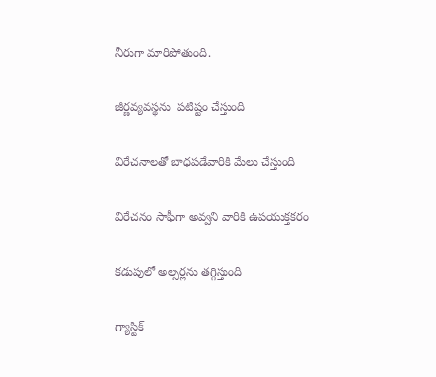నీరుగా మారిపోతుంది.

జీర్ణవ్యవస్థను  పటిష్టం చేస్తుంది

విరేచనాలతో బాధపడేవారికి మేలు చేస్తుంది

విరేచనం సాఫీగా అవ్వని వారికి ఉపయుక్తకరం

కడుపులో అల్సర్లను తగ్గిస్తుంది

గ్యాస్టిక్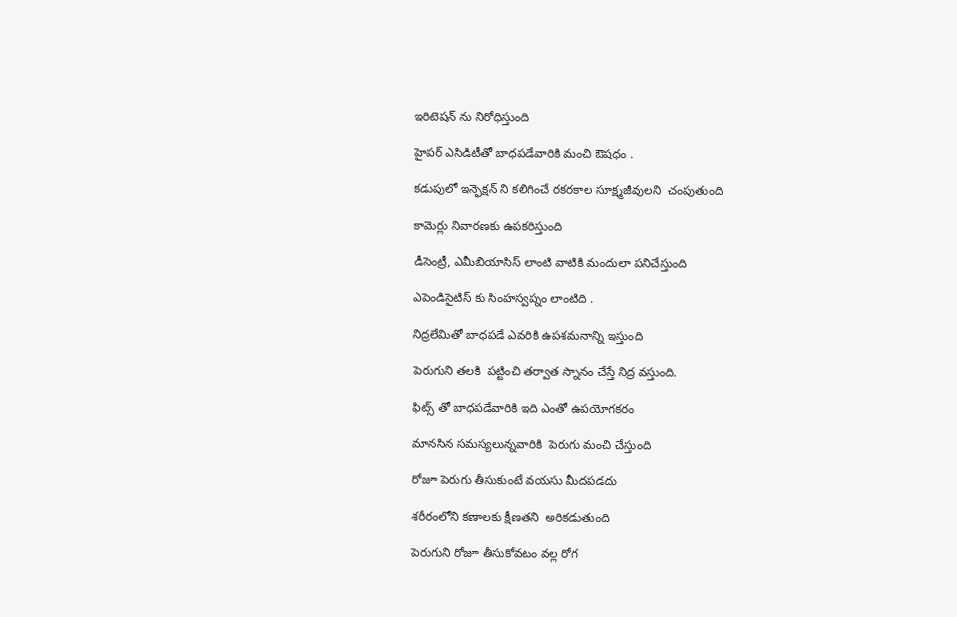ఇరిటెషన్ ను నిరోధిస్తుంది

హైపర్ ఎసిడిటీతో బాధపడేవారికి మంచి ఔషధం .

కడుపులో ఇన్ఫెక్షన్ ని కలిగించే రకరకాల సూక్ష్మజీవులని  చంపుతుంది

కామెర్లు నివారణకు ఉపకరిస్తుంది

డీసెంట్రీ, ఎమీబియాసిస్ లాంటి వాటికి మందులా పనిచేస్తుంది

ఎపెండిసైటిస్ కు సింహస్వప్నం లాంటిది .

నిద్రలేమితో బాధపడే ఎవరికి ఉపశమనాన్ని ఇస్తుంది

పెరుగుని తలకి  పట్టించి తర్వాత స్నానం చేస్తే నిద్ర వస్తుంది.

ఫిట్స్ తో బాధపడేవారికి ఇది ఎంతో ఉపయోగకరం

మానసిన సమస్యలున్నవారికి  పెరుగు మంచి చేస్తుంది

రోజూ పెరుగు తీసుకుంటే వయసు మీదపడదు

శరీరంలోని కణాలకు క్షీణతని  అరికడుతుంది

పెరుగుని రోజూ తీసుకోవటం వల్ల రోగ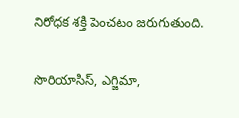నిరోధక శక్తి పెంచటం జరుగుతుంది.

సొరియాసిస్, ఎగ్జిమా,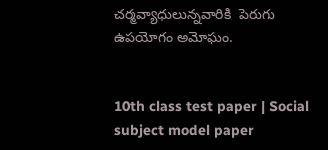చర్మవ్యాధులున్నవారికి  పెరుగు ఉపయోగం అమోఘం.


10th class test paper | Social subject model paper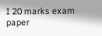I 20 marks exam paper